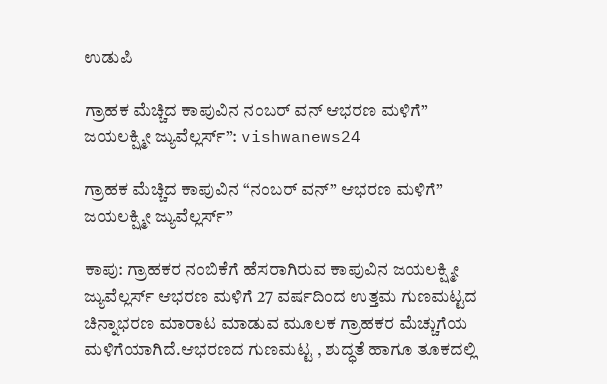ಉಡುಪಿ

ಗ್ರಾಹಕ ಮೆಚ್ಚಿದ ಕಾಪುವಿನ ನಂಬರ್ ವನ್ ಆಭರಣ ಮಳಿಗೆ” ಜಯಲಕ್ಷ್ಮೀ ಜ್ಯುವೆಲ್ಲರ್ಸ್”: vishwanews24

ಗ್ರಾಹಕ ಮೆಚ್ಚಿದ ಕಾಪುವಿನ “ನಂಬರ್ ವನ್” ಆಭರಣ ಮಳಿಗೆ” ಜಯಲಕ್ಷ್ಮೀ ಜ್ಯುವೆಲ್ಲರ್ಸ್”

ಕಾಪು: ಗ್ರಾಹಕರ ನಂಬಿಕೆಗೆ ಹೆಸರಾಗಿರುವ ಕಾಪುವಿನ ಜಯಲಕ್ಷ್ಮೀ ಜ್ಯುವೆಲ್ಲರ್ಸ್ ಆಭರಣ ಮಳಿಗೆ 27 ವರ್ಷದಿಂದ ಉತ್ತಮ ಗುಣಮಟ್ಟದ ಚಿನ್ನಾಭರಣ ಮಾರಾಟ ಮಾಡುವ ಮೂಲಕ ಗ್ರಾಹಕರ ಮೆಚ್ಚುಗೆಯ ಮಳಿಗೆಯಾಗಿದೆ.ಆಭರಣದ ಗುಣಮಟ್ಟ , ಶುದ್ಧತೆ ಹಾಗೂ ತೂಕದಲ್ಲಿ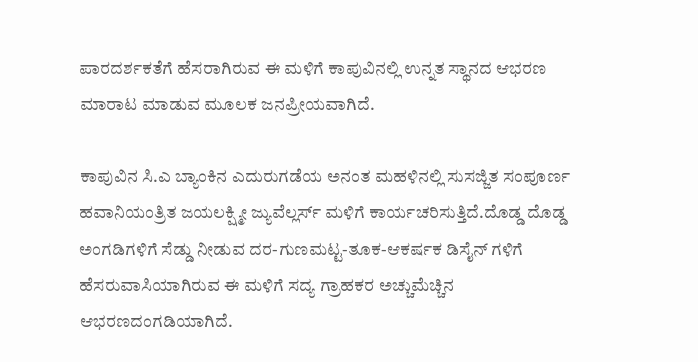ಪಾರದರ್ಶಕತೆಗೆ ಹೆಸರಾಗಿರುವ ಈ ಮಳಿಗೆ ಕಾಪುವಿನಲ್ಲಿ ಉನ್ನತ ಸ್ಥಾನದ ಆಭರಣ ಮಾರಾಟ ಮಾಡುವ ಮೂಲಕ ಜನಪ್ರೀಯವಾಗಿದೆ.

ಕಾಪುವಿನ ಸಿ.ಎ ಬ್ಯಾಂಕಿನ ಎದುರುಗಡೆಯ ಅನಂತ ಮಹಳಿನಲ್ಲಿ ಸುಸಜ್ಜಿತ ಸಂಪೂರ್ಣ ಹವಾನಿಯಂತ್ರಿತ ಜಯಲಕ್ಷ್ಮೀ ಜ್ಯುವೆಲ್ಲರ್ಸ್ ಮಳಿಗೆ ಕಾರ್ಯಚರಿಸುತ್ತಿದೆ.ದೊಡ್ಡ ದೊಡ್ಡ ಅಂಗಡಿಗಳಿಗೆ ಸೆಡ್ಡು ನೀಡುವ ದರ-ಗುಣಮಟ್ಟ-ತೂಕ-ಆಕರ್ಷಕ ಡಿಸೈನ್ ಗಳಿಗೆ ಹೆಸರುವಾಸಿಯಾಗಿರುವ ಈ ಮಳಿಗೆ ಸದ್ಯ ಗ್ರಾಹಕರ ಅಚ್ಚುಮೆಚ್ಚಿನ ಆಭರಣದಂಗಡಿಯಾಗಿದೆ.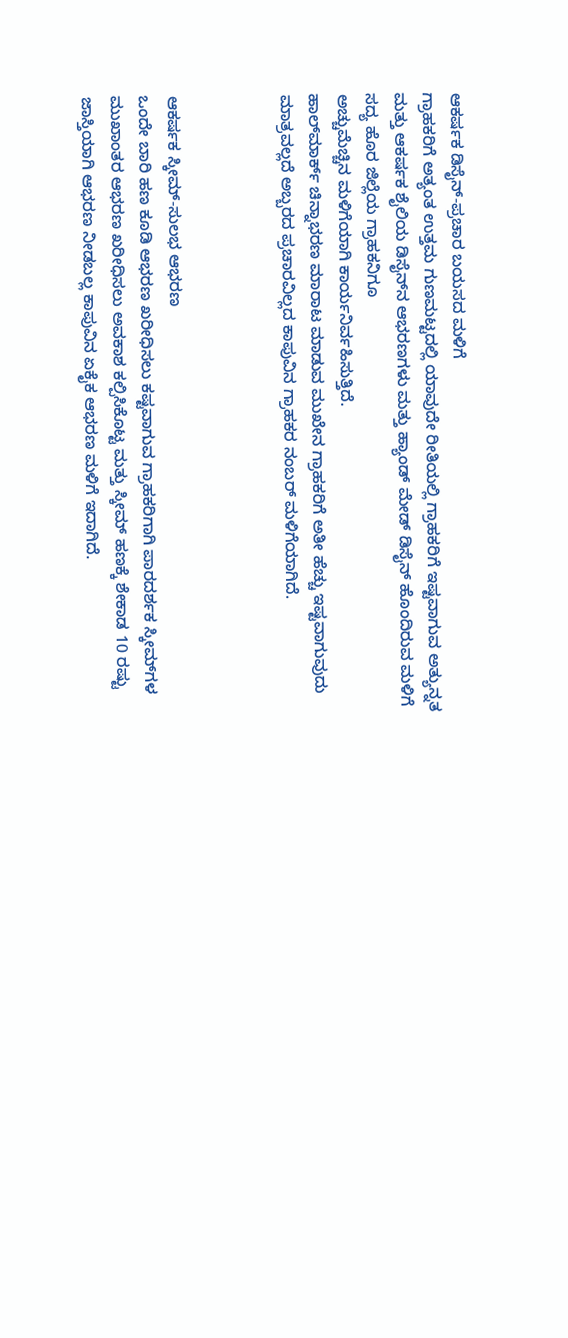ಆಕರ್ಷಕ ಡಿಸೈನ್-ಪ್ರಚಾರ ಬಯಸದ ಮಳಿಗೆ
ಗ್ರಾಹಕರಿಗೆ ಅತ್ಯಂತ ಉತ್ತಮ ಗುಣಮಟ್ಟದಲ್ಲಿ ಯಾವುದೇ ರೀತಿಯಲ್ಲಿ ಗ್ರಾಹಕರಿಗೆ ಇಷ್ಟವಾಗುವ ಅತ್ಯುನ್ನತ ಮತ್ತು ಆಕರ್ಷಕ ಶೈಲಿಯ ಡಿಸೈನ್‍ನ ಆಭರಣಗಳು ಮತ್ತು ಹ್ಯಾಂಡ್ ಮೇಡ್ ಡಿಸೈನ್ ಹೊಂದಿರುವ ಮಳಿಗೆ ಸದ್ಯ ಹೊರ ಜಿಲ್ಲೆಯ ಗ್ರಾಹಕನಿಗೂ
ಅಚ್ಚುಮೆಚ್ಚಿನ ಮಳಿಗೆಯಾಗಿ ಕಾರ್ಯನಿರ್ವಹಿಸುತ್ತಿದೆ.
ಹಾಲ್‍ಮಾರ್ಕ್ ಚಿನ್ನಾಭರಣ ಮಾರಾಟ ಮಾಡುವ ಮುಖೇನ ಗ್ರಾಹಕರಿಗೆ ಅತೀ ಹೆಚ್ಚು ಇಷ್ಟವಾಗುವುದು ಮಾತ್ರವಲ್ಲದೆ ಅಬ್ಬರದ ಪ್ರಚಾರವಿಲ್ಲದ ಕಾಪುವಿನ ಗ್ರಾಹಕರ ನಂಬರ್ ಮಳಿಗೆಯಾಗಿದೆ.



ಆಕರ್ಷಕ ಸ್ಕೀಮ್-ಸುಲಭ ಆಭರಣ
ಒಂದೇ ಬಾರಿ ಹಣ ಕೂಡಿ ಆಭರಣ ಖರೀಧಿಸಲು ಕಷ್ಟವಾಗುವ ಗ್ರಾಹಕರಿಗಾಗಿ ಪಾರದರ್ಶಕ ಸ್ಕೀಮ್‍ಗಳ ಮುಖಾಂತರ ಆಭರಣ ಖರೀಧಿಸಲು ಅವಕಾಶ ಕಲ್ಪಿಸಿಕೊಟ್ಟ ಮತ್ತು ಸ್ಕೀಮ್ ಹಣಕ್ಕೆ ಶೇಕಾಡ 10 ರಷ್ಟು ಜಾಸ್ತಿಯಾಗಿ ಆಭರಣ ನೀಡಬಲ್ಲ ಕಾಪುವಿನ ಏಕೈಕ ಆಭರಣ ಮಳಿಗೆ ಇದಾಗಿದೆ.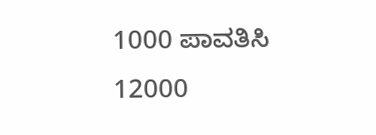1000 ಪಾವತಿಸಿ 12000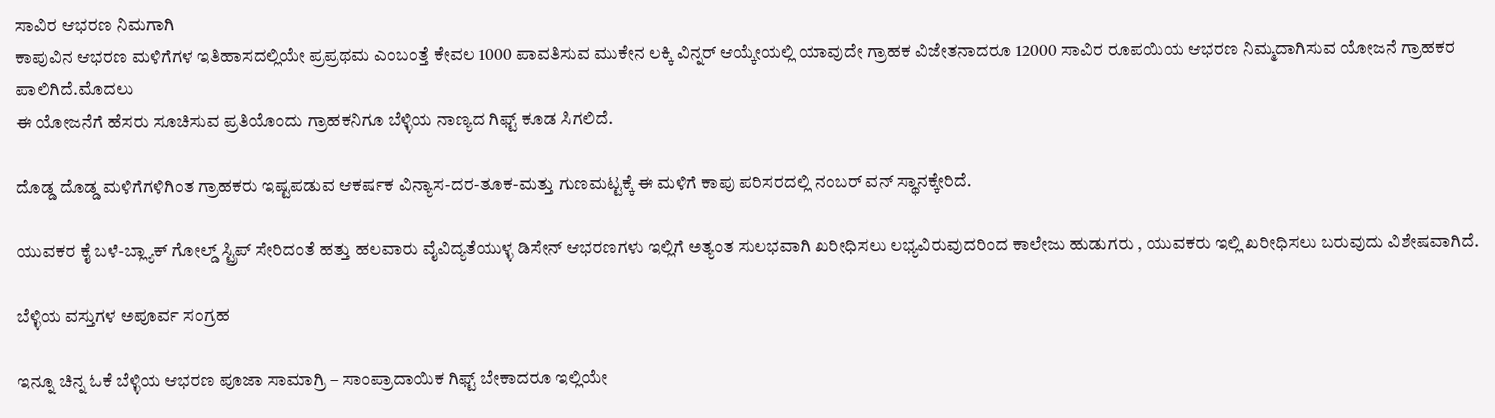ಸಾವಿರ ಆಭರಣ ನಿಮಗಾಗಿ
ಕಾಪುವಿನ ಆಭರಣ ಮಳಿಗೆಗಳ ಇತಿಹಾಸದಲ್ಲಿಯೇ ಪ್ರಪ್ರಥಮ ಎಂಬಂತ್ತೆ ಕೇವಲ 1000 ಪಾವತಿಸುವ ಮುಕೇನ ಲಕ್ಕಿ ವಿನ್ನರ್ ಆಯ್ಕೇಯಲ್ಲಿ ಯಾವುದೇ ಗ್ರಾಹಕ ವಿಜೇತನಾದರೂ 12000 ಸಾವಿರ ರೂಪಯಿಯ ಆಭರಣ ನಿಮ್ಮದಾಗಿಸುವ ಯೋಜನೆ ಗ್ರಾಹಕರ ಪಾಲಿಗಿದೆ.ಮೊದಲು
ಈ ಯೋಜನೆಗೆ ಹೆಸರು ಸೂಚಿಸುವ ಪ್ರತಿಯೊಂದು ಗ್ರಾಹಕನಿಗೂ ಬೆಳ್ಳಿಯ ನಾಣ್ಯದ ಗಿಫ್ಟ್ ಕೂಡ ಸಿಗಲಿದೆ.

ದೊಡ್ಡ ದೊಡ್ಡ ಮಳಿಗೆಗಳಿಗಿಂತ ಗ್ರಾಹಕರು ಇಷ್ಟಪಡುವ ಆಕರ್ಷಕ ವಿನ್ಯಾಸ-ದರ-ತೂಕ-ಮತ್ತು ಗುಣಮಟ್ಟಕ್ಕೆ ಈ ಮಳಿಗೆ ಕಾಪು ಪರಿಸರದಲ್ಲಿ ನಂಬರ್ ವನ್ ಸ್ಥಾನಕ್ಕೇರಿದೆ.

ಯುವಕರ ಕೈ ಬಳೆ-ಬ್ಲ್ಯಾಕ್ ಗೋಲ್ಡ್ ಸ್ಟ್ರಿಪ್ ಸೇರಿದಂತೆ ಹತ್ತು ಹಲವಾರು ವೈವಿದ್ಯತೆಯುಳ್ಳ ಡಿಸೇನ್ ಆಭರಣಗಳು ಇಲ್ಲಿಗೆ ಅತ್ಯಂತ ಸುಲಭವಾಗಿ ಖರೀಧಿಸಲು ಲಭ್ಯವಿರುವುದರಿಂದ ಕಾಲೇಜು ಹುಡುಗರು , ಯುವಕರು ಇಲ್ಲಿ ಖರೀಧಿಸಲು ಬರುವುದು ವಿಶೇಷವಾಗಿದೆ.

ಬೆಳ್ಳಿಯ ವಸ್ತುಗಳ ಅಪೂರ್ವ ಸಂಗ್ರಹ

ಇನ್ನೂ ಚಿನ್ನ ಓಕೆ ಬೆಳ್ಳಿಯ ಆಭರಣ ಪೂಜಾ ಸಾಮಾಗ್ರಿ – ಸಾಂಪ್ರಾದಾಯಿಕ ಗಿಫ್ಟ್ ಬೇಕಾದರೂ ಇಲ್ಲಿಯೇ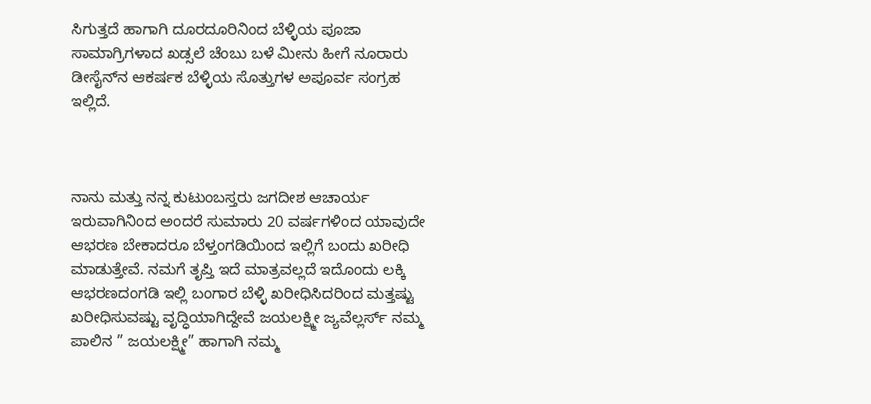ಸಿಗುತ್ತದೆ ಹಾಗಾಗಿ ದೂರದೂರಿನಿಂದ ಬೆಳ್ಳಿಯ ಪೂಜಾ ಸಾಮಾಗ್ರಿಗಳಾದ ಖಡ್ಸಲೆ ಚೆಂಬು ಬಳೆ ಮೀನು ಹೀಗೆ ನೂರಾರು ಡೀಸೈನ್‍ನ ಆಕರ್ಷಕ ಬೆಳ್ಳಿಯ ಸೊತ್ತುಗಳ ಅಪೂರ್ವ ಸಂಗ್ರಹ ಇಲ್ಲಿದೆ.



ನಾನು ಮತ್ತು ನನ್ನ ಕುಟುಂಬಸ್ತರು ಜಗದೀಶ ಆಚಾರ್ಯ ಇರುವಾಗಿನಿಂದ ಅಂದರೆ ಸುಮಾರು 20 ವರ್ಷಗಳಿಂದ ಯಾವುದೇ ಆಭರಣ ಬೇಕಾದರೂ ಬೆಳ್ತಂಗಡಿಯಿಂದ ಇಲ್ಲಿಗೆ ಬಂದು ಖರೀಧಿ ಮಾಡುತ್ತೇವೆ. ನಮಗೆ ತೃಪ್ತಿ ಇದೆ ಮಾತ್ರವಲ್ಲದೆ ಇದೊಂದು ಲಕ್ಕಿ ಆಭರಣದಂಗಡಿ ಇಲ್ಲಿ ಬಂಗಾರ ಬೆಳ್ಳಿ ಖರೀಧಿಸಿದರಿಂದ ಮತ್ತಷ್ಟು ಖರೀಧಿಸುವಷ್ಟು ವೃದ್ಧಿಯಾಗಿದ್ದೇವೆ ಜಯಲಕ್ಷ್ಮೀ ಜ್ಯವೆಲ್ಲರ್ಸ್ ನಮ್ಮ ಪಾಲಿನ ” ಜಯಲಕ್ಷ್ಮೀ” ಹಾಗಾಗಿ ನಮ್ಮ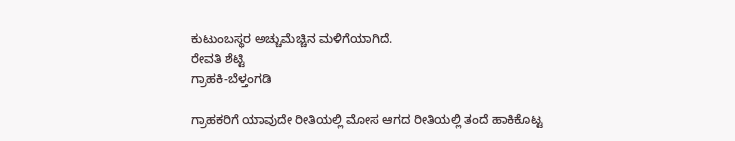ಕುಟುಂಬಸ್ಥರ ಅಚ್ಚುಮೆಚ್ಚಿನ ಮಳಿಗೆಯಾಗಿದೆ.
ರೇವತಿ ಶೆಟ್ಟಿ
ಗ್ರಾಹಕಿ-ಬೆಳ್ತಂಗಡಿ

ಗ್ರಾಹಕರಿಗೆ ಯಾವುದೇ ರೀತಿಯಲ್ಲಿ ಮೋಸ ಆಗದ ರೀತಿಯಲ್ಲಿ ತಂದೆ ಹಾಕಿಕೊಟ್ಟ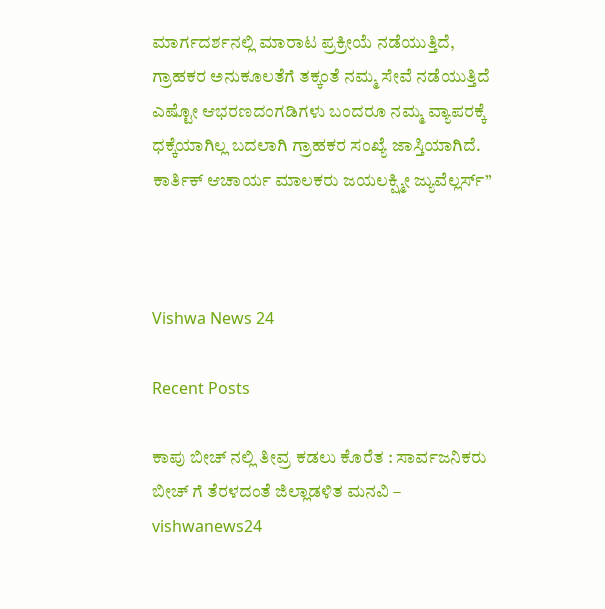ಮಾರ್ಗದರ್ಶನಲ್ಲಿ ಮಾರಾಟ ಪ್ರಕ್ರೀಯೆ ನಡೆಯುತ್ತಿದೆ, ಗ್ರಾಹಕರ ಅನುಕೂಲತೆಗೆ ತಕ್ಕಂತೆ ನಮ್ಮ ಸೇವೆ ನಡೆಯುತ್ತಿದೆ ಎಷ್ಟೋ ಆಭರಣದಂಗಡಿಗಳು ಬಂದರೂ ನಮ್ಮ ವ್ಯಾಪರಕ್ಕೆ ಧಕ್ಕೆಯಾಗಿಲ್ಲ ಬದಲಾಗಿ ಗ್ರಾಹಕರ ಸಂಖ್ಯೆ ಜಾಸ್ತಿಯಾಗಿದೆ.
ಕಾರ್ತಿಕ್ ಆಚಾರ್ಯ ಮಾಲಕರು ಜಯಲಕ್ಷ್ಮೀ ಜ್ಯುವೆಲ್ಲರ್ಸ್”



Vishwa News 24

Recent Posts

ಕಾಪು ಬೀಚ್ ನಲ್ಲಿ ತೀವ್ರ ಕಡಲು ಕೊರೆತ : ಸಾರ್ವಜನಿಕರು ಬೀಚ್‌ ಗೆ ತೆರಳದಂತೆ ಜಿಲ್ಲಾಡಳಿತ ಮನವಿ – vishwanews24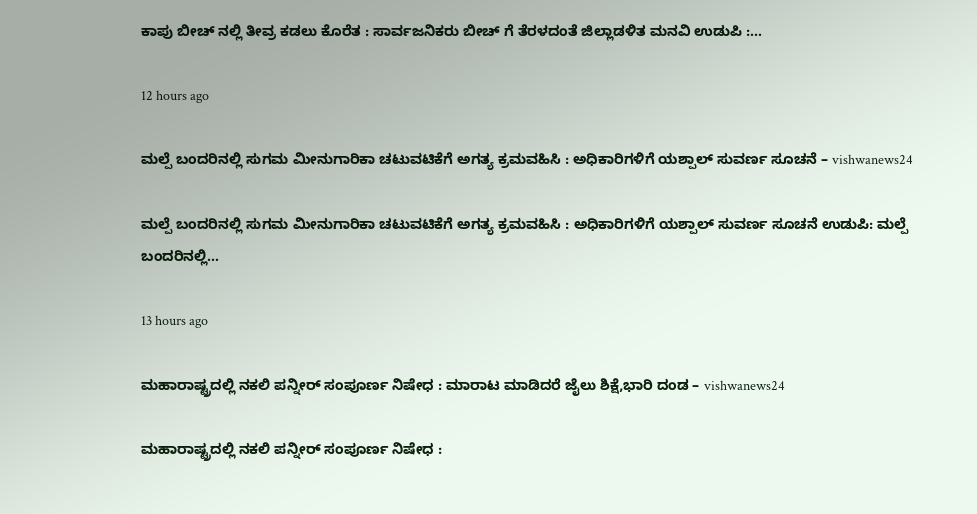ಕಾಪು ಬೀಚ್ ನಲ್ಲಿ ತೀವ್ರ ಕಡಲು ಕೊರೆತ : ಸಾರ್ವಜನಿಕರು ಬೀಚ್‌ ಗೆ ತೆರಳದಂತೆ ಜಿಲ್ಲಾಡಳಿತ ಮನವಿ ಉಡುಪಿ :…

12 hours ago

ಮಲ್ಪೆ ಬಂದರಿನಲ್ಲಿ ಸುಗಮ ಮೀನುಗಾರಿಕಾ ಚಟುವಟಿಕೆಗೆ ಅಗತ್ಯ ಕ್ರಮವಹಿಸಿ : ಅಧಿಕಾರಿಗಳಿಗೆ ಯಶ್ಪಾಲ್ ಸುವರ್ಣ ಸೂಚನೆ – vishwanews24

ಮಲ್ಪೆ ಬಂದರಿನಲ್ಲಿ ಸುಗಮ ಮೀನುಗಾರಿಕಾ ಚಟುವಟಿಕೆಗೆ ಅಗತ್ಯ ಕ್ರಮವಹಿಸಿ : ಅಧಿಕಾರಿಗಳಿಗೆ ಯಶ್ಪಾಲ್ ಸುವರ್ಣ ಸೂಚನೆ ಉಡುಪಿ: ಮಲ್ಪೆ ಬಂದರಿನಲ್ಲಿ…

13 hours ago

ಮಹಾರಾಷ್ಟ್ರದಲ್ಲಿ ನಕಲಿ ಪನ್ನೀರ್ ಸಂಪೂರ್ಣ ನಿಷೇಧ : ಮಾರಾಟ ಮಾಡಿದರೆ ಜೈಲು ಶಿಕ್ಷೆ,ಭಾರಿ ದಂಡ – vishwanews24

ಮಹಾರಾಷ್ಟ್ರದಲ್ಲಿ ನಕಲಿ ಪನ್ನೀರ್ ಸಂಪೂರ್ಣ ನಿಷೇಧ :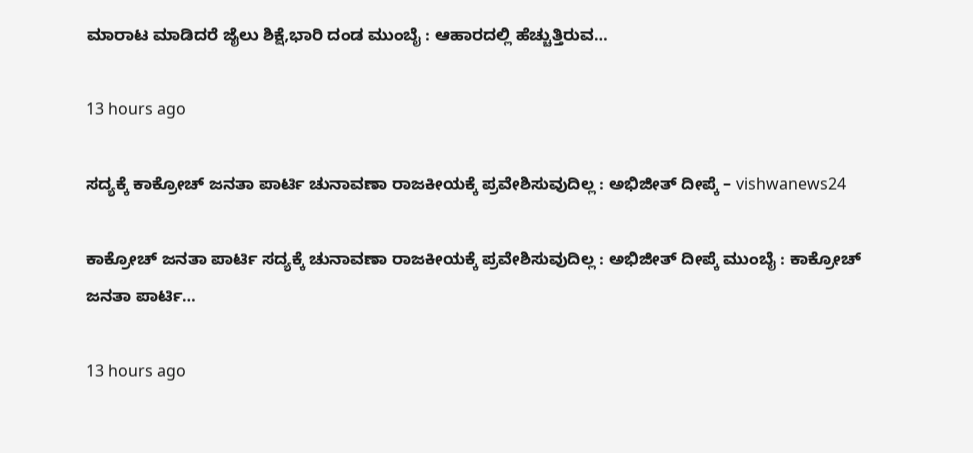ಮಾರಾಟ ಮಾಡಿದರೆ ಜೈಲು ಶಿಕ್ಷೆ,ಭಾರಿ ದಂಡ ಮುಂಬೈ : ಆಹಾರದಲ್ಲಿ ಹೆಚ್ಚುತ್ತಿರುವ…

13 hours ago

ಸದ್ಯಕ್ಕೆ ಕಾಕ್ರೋಚ್ ಜನತಾ ಪಾರ್ಟಿ ಚುನಾವಣಾ ರಾಜಕೀಯಕ್ಕೆ ಪ್ರವೇಶಿಸುವುದಿಲ್ಲ : ಅಭಿಜೀತ್ ದೀಪ್ಕೆ – vishwanews24

ಕಾಕ್ರೋಚ್ ಜನತಾ ಪಾರ್ಟಿ ಸದ್ಯಕ್ಕೆ ಚುನಾವಣಾ ರಾಜಕೀಯಕ್ಕೆ ಪ್ರವೇಶಿಸುವುದಿಲ್ಲ : ಅಭಿಜೀತ್ ದೀಪ್ಕೆ ಮುಂಬೈ : ಕಾಕ್ರೋಚ್ ಜನತಾ ಪಾರ್ಟಿ…

13 hours ago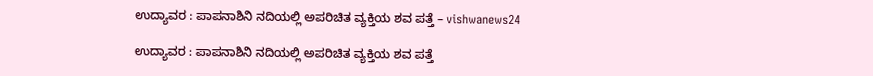ಉದ್ಯಾವರ : ಪಾಪನಾಶಿನಿ ನದಿಯಲ್ಲಿ ಅಪರಿಚಿತ ವ್ಯಕ್ತಿಯ ಶವ ಪತ್ತೆ – vishwanews24

ಉದ್ಯಾವರ : ಪಾಪನಾಶಿನಿ ನದಿಯಲ್ಲಿ ಅಪರಿಚಿತ ವ್ಯಕ್ತಿಯ ಶವ ಪತ್ತೆ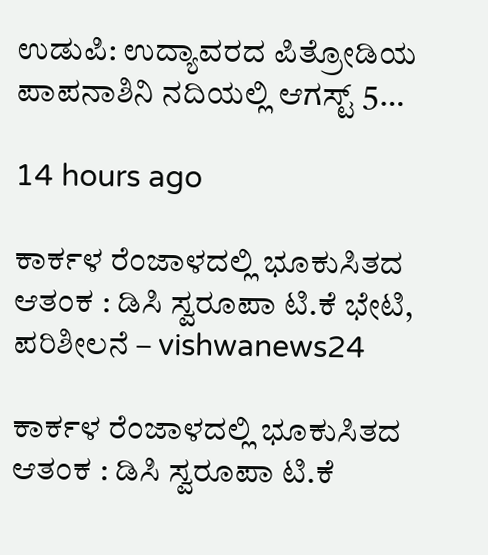ಉಡುಪಿ: ಉದ್ಯಾವರದ ಪಿತ್ರೋಡಿಯ ಪಾಪನಾಶಿನಿ ನದಿಯಲ್ಲಿ ಆಗಸ್ಟ್ 5…

14 hours ago

ಕಾರ್ಕಳ ರೆಂಜಾಳದಲ್ಲಿ ಭೂಕುಸಿತದ ಆತಂಕ : ಡಿಸಿ ಸ್ವರೂಪಾ ಟಿ.ಕೆ ಭೇಟಿ, ಪರಿಶೀಲನೆ – vishwanews24

ಕಾರ್ಕಳ ರೆಂಜಾಳದಲ್ಲಿ ಭೂಕುಸಿತದ ಆತಂಕ : ಡಿಸಿ ಸ್ವರೂಪಾ ಟಿ.ಕೆ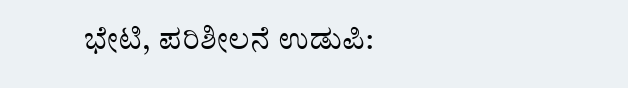ಭೇಟಿ, ಪರಿಶೀಲನೆ ಉಡುಪಿ: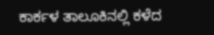ಕಾರ್ಕಳ ತಾಲೂಕಿನಲ್ಲಿ ಕಳೆದ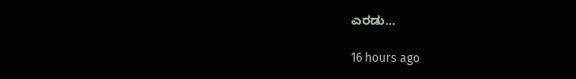ಎರಡು…

16 hours ago